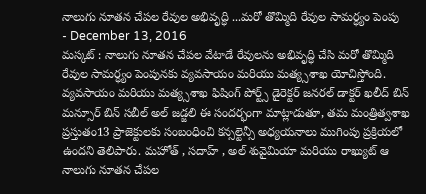నాలుగు నూతన చేపల రేవుల అభివృద్ధి ...మరో తొమ్మిది రేవుల సామర్ధ్యం పెంపు
- December 13, 2016
మస్కట్ : నాలుగు నూతన చేపల వేటాడే రేవులను అభివృద్ధి చేసి మరో తొమ్మిది రేవుల సామర్ధ్యం పెంపునకు వ్యవసాయం మరియు మత్య్సశాఖ యోచిస్తోంది. వ్యవసాయం మరియు మత్య్సశాఖ ఫిషింగ్ పోర్ట్స్ డైరెక్టర్ జనరల్ డాక్టర్ ఖలీద్ బిన్ మన్సూర్ బిన్ సబీల్ అల్ జడ్జలి ఈ సందర్భంగా మాట్లాడుతూ, తమ మంత్రిత్వశాఖ ప్రస్తుతం13 ప్రాజెక్టులకు సంబంధించి కన్సల్టెన్సీ అధ్యయనాలు ముగింపు ప్రక్రియలో ఉందని తెలిపారు. మహోత్ , సదాహ్ , అల్ శువైమియా మరియు రాఖ్యుట్ ఆ నాలుగు నూతన చేపల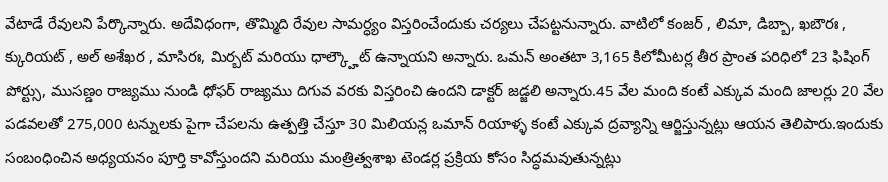వేటాడే రేవులని పేర్కొన్నారు. అదేవిధంగా, తొమ్మిది రేవుల సామర్ధ్యం విస్తరించేందుకు చర్యలు చేపట్టనున్నారు. వాటిలో కంజర్ , లిమా, డిబ్బా, ఖబౌరః , క్కురియట్ , అల్ అశేఖర , మాసిరః, మిర్బట్ మరియు ధాల్క్హౌట్ ఉన్నాయని అన్నారు. ఒమన్ అంతటా 3,165 కిలోమీటర్ల తీర ప్రాంత పరిధిలో 23 ఫిషింగ్ పోర్ట్సు, ముసణ్డం రాజ్యము నుండి ధోఫర్ రాజ్యము దిగువ వరకు విస్తరించి ఉందని డాక్టర్ జడ్జలి అన్నారు.45 వేల మంది కంటే ఎక్కువ మంది జాలర్లు 20 వేల పడవలతో 275,000 టన్నులకు పైగా చేపలను ఉత్పత్తి చేస్తూ 30 మిలియన్ల ఒమాన్ రియాళ్ళ కంటే ఎక్కువ ద్రవ్యాన్ని ఆర్జిస్తున్నట్లు ఆయన తెలిపారు.ఇందుకు సంబంధించిన అధ్యయనం పూర్తి కావోస్తుందని మరియు మంత్రిత్వశాఖ టెండర్ల ప్రక్రియ కోసం సిద్ధమవుతున్నట్లు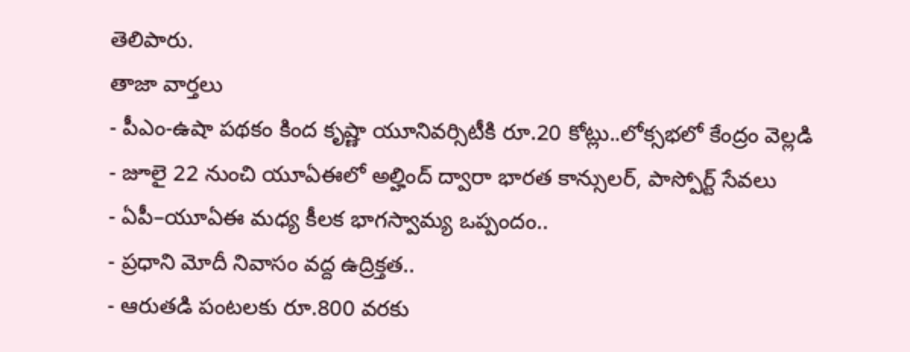తెలిపారు.
తాజా వార్తలు
- పీఎం-ఉషా పథకం కింద కృష్ణా యూనివర్సిటీకి రూ.20 కోట్లు..లోక్సభలో కేంద్రం వెల్లడి
- జూలై 22 నుంచి యూఏఈలో అల్హింద్ ద్వారా భారత కాన్సులర్, పాస్పోర్ట్ సేవలు
- ఏపీ–యూఏఈ మధ్య కీలక భాగస్వామ్య ఒప్పందం..
- ప్రధాని మోదీ నివాసం వద్ద ఉద్రిక్తత..
- ఆరుతడి పంటలకు రూ.800 వరకు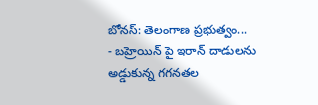బోనస్: తెలంగాణ ప్రభుత్వం...
- బహ్రెయిన్ పై ఇరాన్ దాడులను అడ్డుకున్న గగనతల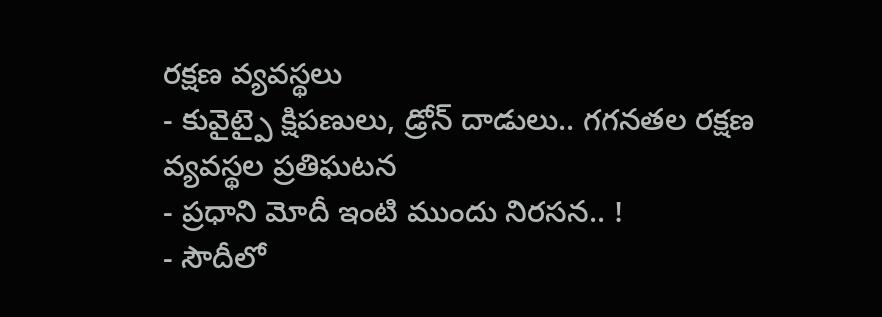రక్షణ వ్యవస్థలు
- కువైట్పై క్షిపణులు, డ్రోన్ దాడులు.. గగనతల రక్షణ వ్యవస్థల ప్రతిఘటన
- ప్రధాని మోదీ ఇంటి ముందు నిరసన.. !
- సౌదీలో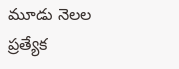మూడు నెలల ప్రత్యేక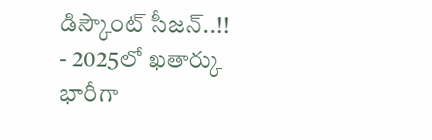డిస్కౌంట్ సీజన్..!!
- 2025లో ఖతార్కు భారీగా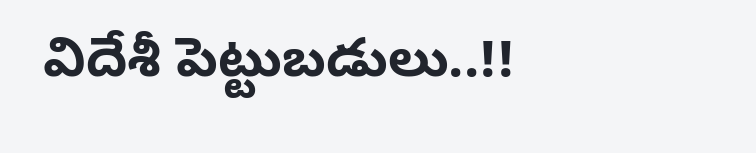విదేశీ పెట్టుబడులు..!!